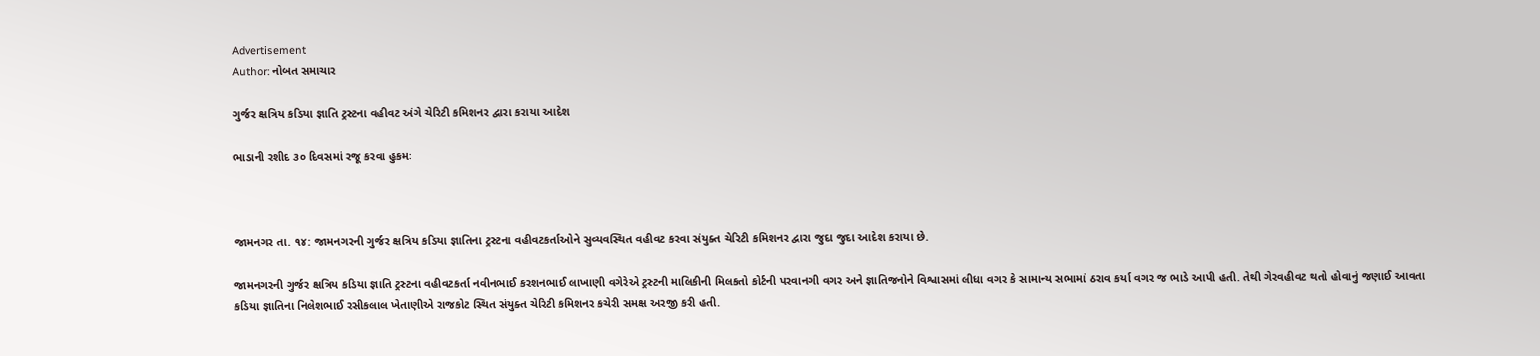Advertisement
Author: નોબત સમાચાર

ગુર્જર ક્ષત્રિય કડિયા જ્ઞાતિ ટ્રસ્ટના વહીવટ અંગે ચેરિટી કમિશનર દ્વારા કરાયા આદેશ

ભાડાની રશીદ ૩૦ દિવસમાં રજૂ કરવા હુકમઃ



જામનગર તા. ૧૪: જામનગરની ગુર્જર ક્ષત્રિય કડિયા જ્ઞાતિના ટ્રસ્ટના વહીવટકર્તાઓને સુવ્યવસ્થિત વહીવટ કરવા સંયુક્ત ચેરિટી કમિશનર દ્વારા જુદા જુદા આદેશ કરાયા છે.

જામનગરની ગુર્જર ક્ષત્રિય કડિયા જ્ઞાતિ ટ્રસ્ટના વહીવટકર્તા નવીનભાઈ કરશનભાઈ લાખાણી વગેરેએ ટ્રસ્ટની માલિકીની મિલકતો કોર્ટની પરવાનગી વગર અને જ્ઞાતિજનોને વિશ્વાસમાં લીધા વગર કે સામાન્ય સભામાં ઠરાવ કર્યા વગર જ ભાડે આપી હતી. તેથી ગેરવહીવટ થતો હોવાનું જણાઈ આવતા કડિયા જ્ઞાતિના નિલેશભાઈ રસીકલાલ ખેતાણીએ રાજકોટ સ્થિત સંયુક્ત ચેરિટી કમિશનર કચેરી સમક્ષ અરજી કરી હતી.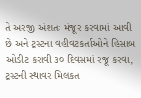તે અરજી અંશતઃ મંજૂર કરવામાં આવી છે અને ટ્રસ્ટના વહીવટકર્તાઓને હિસાબ ઓડીટ કરાવી ૩૦ દિવસમાં રજૂ કરવા, ટ્રસ્ટની સ્થાવર મિલકત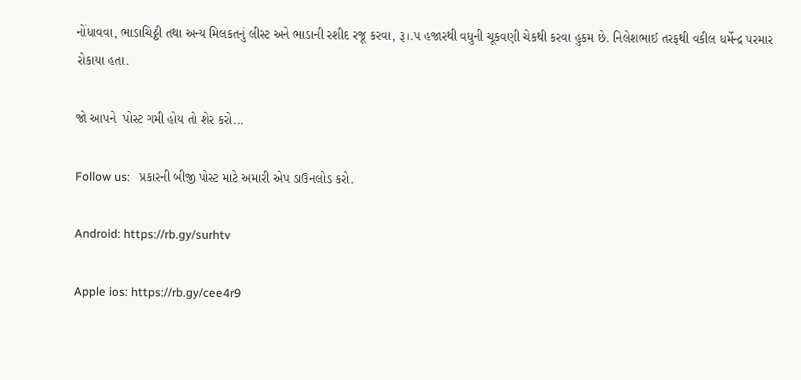નોંધાવવા, ભાડાચિઠ્ઠી તથા અન્ય મિલકતનું લીસ્ટ અને ભાડાની રશીદ રજૂ કરવા, રૂ।.૫ હજારથી વધુની ચૂકવણી ચેકથી કરવા હુકમ છે. નિલેશભાઈ તરફથી વકીલ ધર્મેન્દ્ર પરમાર રોકાયા હતા.

જો આપને  પોસ્ટ ગમી હોય તો શેર કરો...

Follow us:   પ્રકારની બીજી પોસ્ટ માટે અમારી એપ ડાઉનલોડ કરો.

Android: https://rb.gy/surhtv

Apple ios: https://rb.gy/cee4r9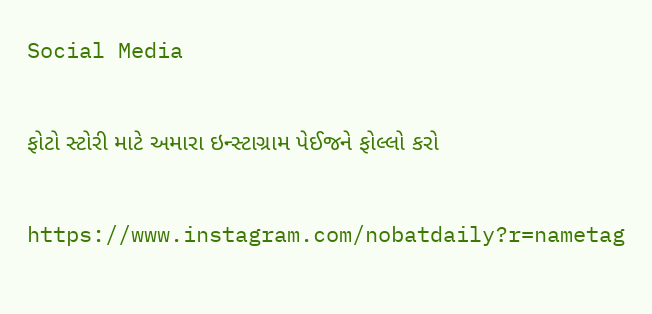Social Media

ફોટો સ્ટોરી માટે અમારા ઇન્સ્ટાગ્રામ પેઈજને ફોલ્લો કરો

https://www.instagram.com/nobatdaily?r=nametag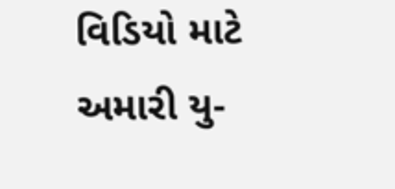વિડિયો માટે અમારી યુ-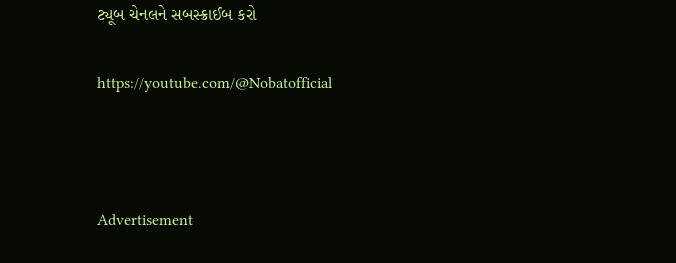ટ્યૂબ ચેનલને સબસ્ક્રાઈબ કરો

https://youtube.com/@Nobatofficial



Advertisement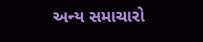અન્ય સમાચારો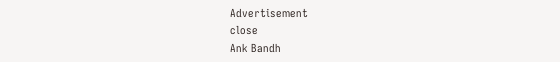Advertisement
close
Ank Bandh